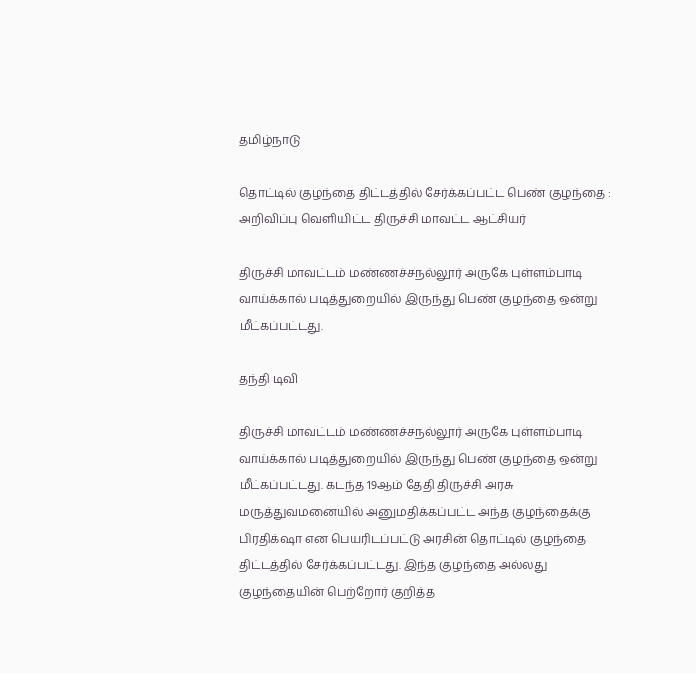தமிழ்நாடு

தொட்டில் குழந்தை திட்டத்தில் சேர்க்கப்பட்ட பெண் குழந்தை : அறிவிப்பு வெளியிட்ட திருச்சி மாவட்ட ஆட்சியர்

திருச்சி மாவட்டம் மண்ணச்சநல்லூர் அருகே புள்ளம்பாடி வாய்க்கால் படித்துறையில் இருந்து பெண் குழந்தை ஒன்று மீட்கப்பட்டது.

தந்தி டிவி

திருச்சி மாவட்டம் மண்ணச்சநல்லூர் அருகே புள்ளம்பாடி வாய்க்கால் படித்துறையில் இருந்து பெண் குழந்தை ஒன்று மீட்கப்பட்டது. கடந்த 19ஆம் தேதி திருச்சி அரசு மருத்துவமனையில் அனுமதிக்கப்பட்ட அந்த குழந்தைக்கு பிரதிக்‌ஷா என பெயரிடப்பட்டு அரசின் தொட்டில் குழந்தை திட்டத்தில் சேர்க்கப்பட்டது. இந்த குழந்தை அல்லது குழந்தையின் பெற்றோர் குறித்த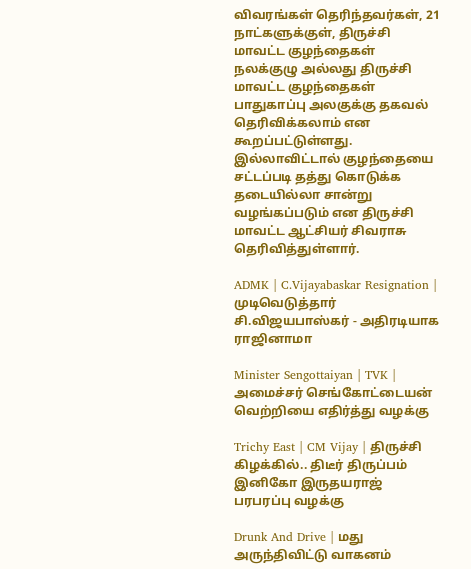விவரங்கள் தெரிந்தவர்கள், 21 நாட்களுக்குள், திருச்சி மாவட்ட குழந்தைகள் நலக்குழு அல்லது திருச்சி மாவட்ட குழந்தைகள் பாதுகாப்பு அலகுக்கு தகவல் தெரிவிக்கலாம் என கூறப்பட்டுள்ளது. இல்லாவிட்டால் குழந்தையை சட்டப்படி தத்து கொடுக்க தடையில்லா சான்று வழங்கப்படும் என திருச்சி மாவட்ட ஆட்சியர் சிவராசு தெரிவித்துள்ளார்.

ADMK | C.Vijayabaskar Resignation | முடிவெடுத்தார் சி.விஜயபாஸ்கர் - அதிரடியாக ராஜினாமா

Minister Sengottaiyan | TVK | அமைச்சர் செங்கோட்டையன் வெற்றியை எதிர்த்து வழக்கு

Trichy East | CM Vijay | திருச்சி கிழக்கில்.. திடீர் திருப்பம் இனிகோ இருதயராஜ் பரபரப்பு வழக்கு

Drunk And Drive | மது அருந்திவிட்டு வாகனம்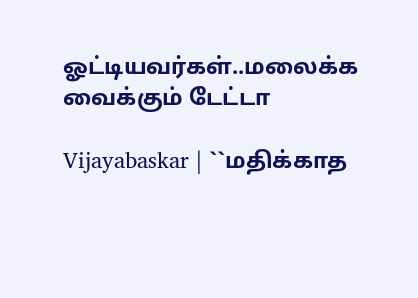ஓட்டியவர்கள்..மலைக்க வைக்கும் டேட்டா

Vijayabaskar | ``மதிக்காத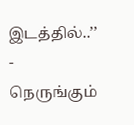இடத்தில்..’’ - நெருங்கும்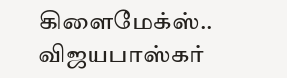கிளைமேக்ஸ்.. விஜயபாஸ்கர்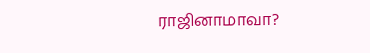ராஜினாமாவா?